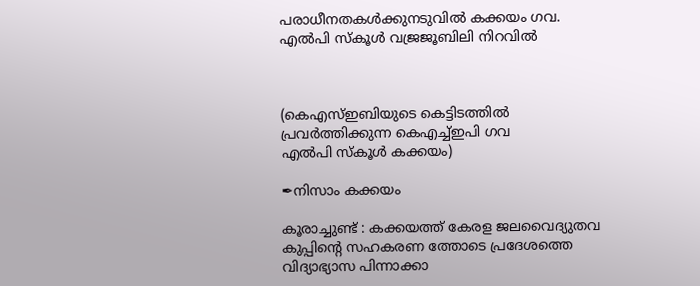പരാധീനതകൾക്കുനടുവിൽ കക്കയം ഗവ. എൽപി സ്കൂ‌ൾ വജ്രജൂബിലി നിറവിൽ



(കെഎസ്ഇബിയുടെ കെട്ടിടത്തിൽ പ്രവർത്തിക്കുന്ന കെഎച്ച്ഇപി ഗവ
എൽപി സ്കൂ‌ൾ കക്കയം)

✒നിസാം കക്കയം

കൂരാച്ചുണ്ട് : കക്കയത്ത് കേരള ജലവൈദ്യുതവ കുപ്പിന്റെ സഹകരണ ത്തോടെ പ്രദേശത്തെ വിദ്യാഭ്യാസ പിന്നാക്കാ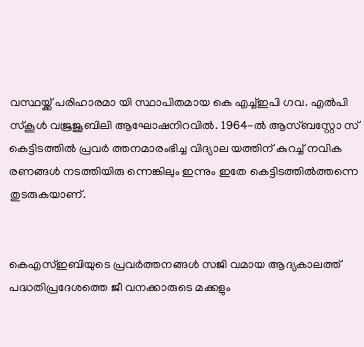വസ്ഥയ്ക്ക് പരിഹാരമാ യി സ്ഥാപിതമായ കെ എച്ച്ഇപി ഗവ. എൽപി സ്കൂൾ വജ്രജൂബിലി ആഘോഷനിറവിൽ. 1964-ൽ ആസ്ബസ്റ്റോ സ് കെട്ടിടത്തിൽ പ്രവർ ത്തനമാരംഭിച്ച വിദ്യാല യത്തിന് കുറച്ച് നവിക രണങ്ങൾ നടത്തിയിരു ന്നെങ്കിലും ഇന്നും ഇതേ കെട്ടിടത്തിൽത്തന്നെ തുടരുകയാണ്.


കെഎസ്ഇബിയുടെ പ്രവർത്തനങ്ങൾ സജി വമായ ആദ്യകാലത്ത് പദ്ധതിപ്രദേശത്തെ ജീ വനക്കാരുടെ മക്കളും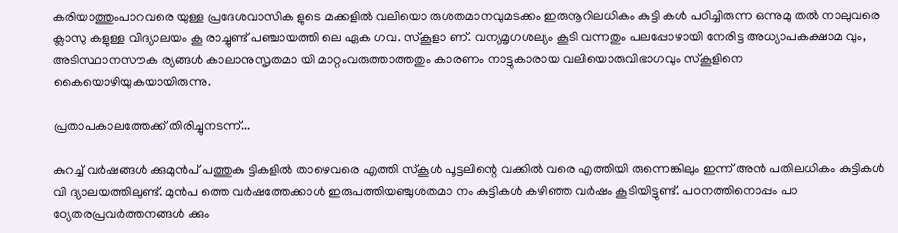കരിയാത്തുംപാറവരെ യുള്ള പ്രദേശവാസിക ളുടെ മക്കളിൽ വലിയൊ രുശതമാനവുമടക്കം ഇരുനൂറിലധികം കുട്ടി കൾ പഠിച്ചിരുന്ന ഒന്നുമു തൽ നാലുവരെ ക്ലാസു കളുള്ള വിദ്യാലയം കൂ രാച്ചുണ്ട് പഞ്ചായത്തി ലെ ഏക ഗവ. സ്കൂളാ ണ്. വന്യമൃഗശല്യം കൂടി വന്നതും പലപ്പോഴായി നേരിട്ട അധ്യാപകക്ഷാമ വും, അടിസ്ഥാനസൗക ര്യങ്ങൾ കാലാനുസൃതമാ യി മാറ്റംവരുത്താത്തതും കാരണം നാട്ടുകാരായ വലിയൊരുവിഭാഗവും സ്കൂളിനെ കൈയൊഴിയുകയായിരുന്നു.

പ്രതാപകാലത്തേക്ക് തിരിച്ചുനടന്ന്...

കുറച്ച് വർഷങ്ങൾ ക്കുമുൻപ് പത്തുകു ട്ടികളിൽ താഴെവരെ എത്തി സ്കൂൾ പൂട്ടലിന്റെ വക്കിൽ വരെ എത്തിയി രുന്നെങ്കിലും ഇന്ന് അൻ പതിലധികം കുട്ടികൾ വി ദ്യാലയത്തിലുണ്ട്. മുൻപ ത്തെ വർഷത്തേക്കാൾ ഇരുപത്തിയഞ്ചുശതമാ നം കുട്ടികൾ കഴിഞ്ഞ വർഷം കൂടിയിട്ടുണ്ട്. പഠനത്തിനൊപ്പം പാ ഠ്യേതരപ്രവർത്തനങ്ങൾ ക്കും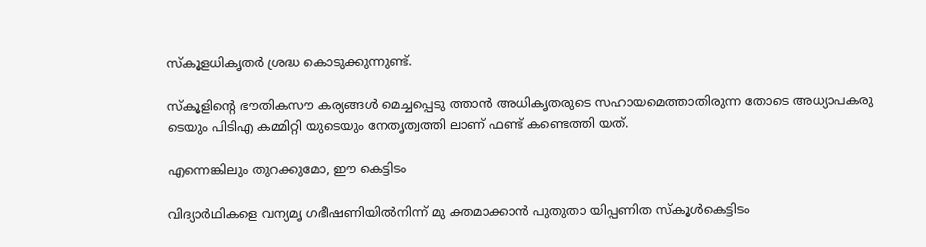സ്കൂളധികൃതർ ശ്രദ്ധ കൊടുക്കുന്നുണ്ട്.

സ്കൂളിന്റെ ഭൗതികസൗ കര്യങ്ങൾ മെച്ചപ്പെടു ത്താൻ അധികൃതരുടെ സഹായമെത്താതിരുന്ന തോടെ അധ്യാപകരു ടെയും പിടിഎ കമ്മിറ്റി യുടെയും നേതൃത്വത്തി ലാണ് ഫണ്ട് കണ്ടെത്തി യത്.

എന്നെങ്കിലും തുറക്കുമോ, ഈ കെട്ടിടം

വിദ്യാർഥികളെ വന്യമൃ ഗഭീഷണിയിൽനിന്ന് മു ക്തമാക്കാൻ പുതുതാ യിപ്പണിത സ്കൂൾകെട്ടിടം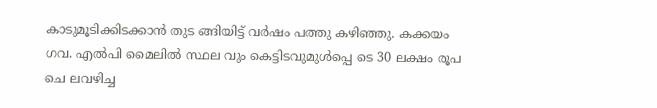കാടുമൂടിക്കിടക്കാൻ തുട ങ്ങിയിട്ട് വർഷം പത്തു കഴിഞ്ഞു. കക്കയം ഗവ. എൽപി മൈലിൽ സ്ഥല വും കെട്ടിടവുമുൾപ്പെ ടെ 30 ലക്ഷം രൂപ ചെ ലവഴിച്ച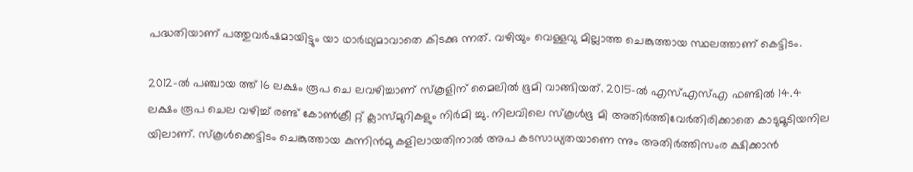പദ്ധതിയാണ് പത്തുവർഷമായിട്ടും യാ ഥാർഥ്യമാവാതെ കിടക്കു ന്നത്. വഴിയും വെള്ളവു മില്ലാത്ത ചെങ്കുത്തായ സ്ഥലത്താണ് കെട്ടിടം.

2012-ൽ പഞ്ചായ ത്ത് 16 ലക്ഷം രൂപ ചെ ലവഴിച്ചാണ് സ്കൂളിന് മൈലിൽ ഭൂമി വാങ്ങിയത്. 2015-ൽ എസ്എസ്എ ഫണ്ടിൽ 14.4 ലക്ഷം രൂപ ചെല വഴിച്ച് രണ്ട് കോൺക്രീ റ്റ് ക്ലാസ്‌മുറികളും നിർമി ച്ചു. നിലവിലെ സ്കൂൾഭൂ മി അതിർത്തിവേർതിരിക്കാതെ കാടുമൂടിയനില യിലാണ്. സ്കൂൾക്കെട്ടിടം ചെങ്കുത്തായ കുന്നിൻമു കളിലായതിനാൽ അപ കടസാധ്യതയാണെ ന്നും അതിർത്തിസംര ക്ഷിക്കാൻ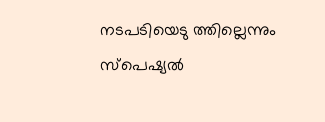നടപടിയെടു ത്തില്ലെന്നും സ്പെഷ്യൽ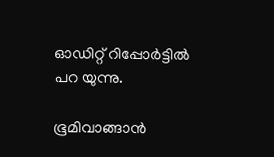ഓഡിറ്റ് റിപ്പോർട്ടിൽ പറ യുന്നു.

ഭൂമിവാങ്ങാൻ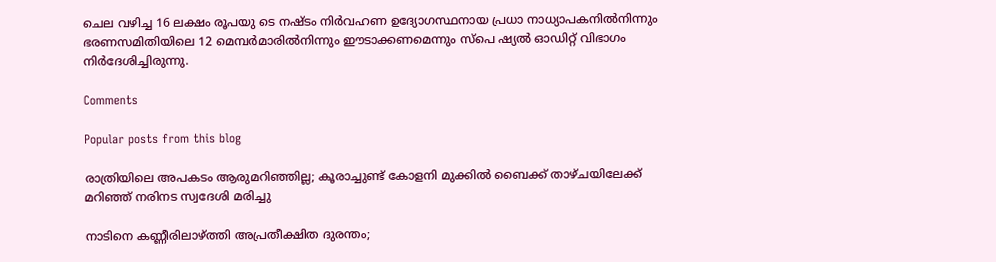ചെല വഴിച്ച 16 ലക്ഷം രൂപയു ടെ നഷ്ടം നിർവഹണ ഉദ്യോഗസ്ഥനായ പ്രധാ നാധ്യാപകനിൽനിന്നും ഭരണസമിതിയിലെ 12 മെമ്പർമാരിൽനിന്നും ഈടാക്കണമെന്നും സ്പെ ഷ്യൽ ഓഡിറ്റ് വിഭാഗം നിർദേശിച്ചിരുന്നു.

Comments

Popular posts from this blog

രാത്രിയിലെ അപകടം ആരുമറിഞ്ഞില്ല; കൂരാച്ചുണ്ട് കോളനി മുക്കിൽ ബൈക്ക് താഴ്ചയിലേക്ക് മറിഞ്ഞ് നരിനട സ്വദേശി മരിച്ചു

നാടിനെ കണ്ണീരിലാഴ്ത്തി അപ്രതീക്ഷിത ദുരന്തം;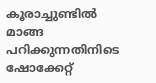കൂരാച്ചുണ്ടിൽ മാങ്ങ പറിക്കുന്നതിനിടെ ഷോക്കേറ്റ്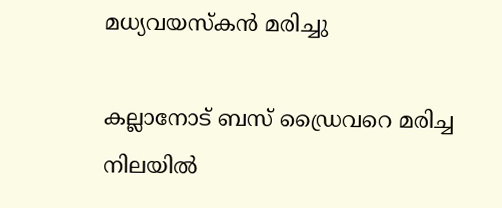മധ്യവയസ്കൻ മരിച്ചു

കല്ലാനോട് ബസ് ഡ്രൈവറെ മരിച്ച നിലയിൽ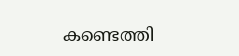കണ്ടെത്തി